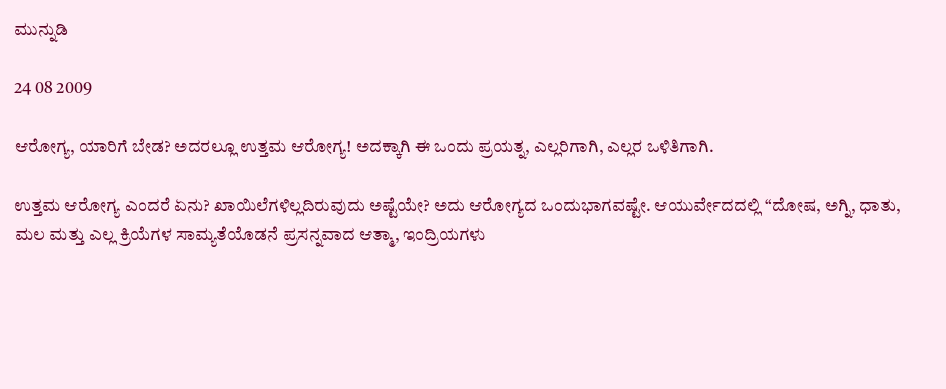ಮುನ್ನುಡಿ

24 08 2009

ಆರೋಗ್ಯ, ಯಾರಿಗೆ ಬೇಡ? ಅದರಲ್ಲೂ ಉತ್ತಮ ಆರೋಗ್ಯ! ಅದಕ್ಕಾಗಿ ಈ ಒಂದು ಪ್ರಯತ್ನ, ಎಲ್ಲರಿಗಾಗಿ, ಎಲ್ಲರ ಒಳಿತಿಗಾಗಿ.

ಉತ್ತಮ ಆರೋಗ್ಯ ಎಂದರೆ ಏನು? ಖಾಯಿಲೆಗಳಿಲ್ಲದಿರುವುದು ಅಷ್ಟೆಯೇ? ಅದು ಆರೋಗ್ಯದ ಒಂದುಭಾಗವಷ್ಟೇ. ಆಯುರ್ವೇದದಲ್ಲಿ “ದೋಷ, ಅಗ್ನಿ, ಧಾತು, ಮಲ ಮತ್ತು ಎಲ್ಲ ಕ್ರಿಯೆಗಳ ಸಾಮ್ಯತೆಯೊಡನೆ ಪ್ರಸನ್ನವಾದ ಆತ್ಮಾ, ಇಂದ್ರಿಯಗಳು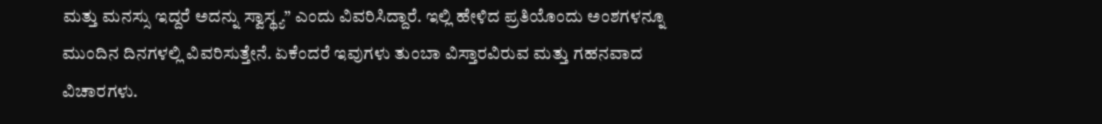ಮತ್ತು ಮನಸ್ಸು ಇದ್ದರೆ ಅದನ್ನು ಸ್ವಾಸ್ಥ್ಯ” ಎಂದು ವಿವರಿಸಿದ್ದಾರೆ. ಇಲ್ಲಿ ಹೇಳಿದ ಪ್ರತಿಯೊಂದು ಅಂಶಗಳನ್ನೂ ಮುಂದಿನ ದಿನಗಳಲ್ಲಿ ವಿವರಿಸುತ್ತೇನೆ. ಏಕೆಂದರೆ ಇವುಗಳು ತುಂಬಾ ವಿಸ್ತಾರವಿರುವ ಮತ್ತು ಗಹನವಾದ ವಿಚಾರಗಳು.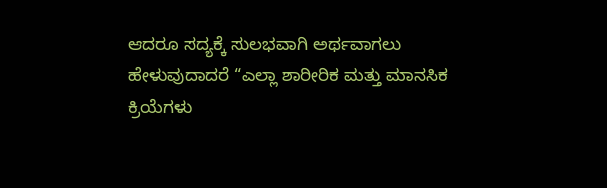ಆದರೂ ಸದ್ಯಕ್ಕೆ ಸುಲಭವಾಗಿ ಅರ್ಥವಾಗಲು ಹೇಳುವುದಾದರೆ “ಎಲ್ಲಾ ಶಾರೀರಿಕ ಮತ್ತು ಮಾನಸಿಕ ಕ್ರಿಯೆಗಳು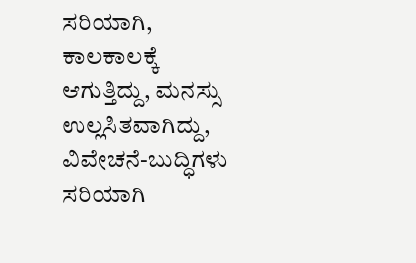ಸರಿಯಾಗಿ, ಕಾಲಕಾಲಕ್ಕೆ ಆಗುತ್ತಿದ್ದು, ಮನಸ್ಸು ಉಲ್ಲಸಿತವಾಗಿದ್ದು, ವಿವೇಚನೆ-ಬುದ್ಧಿಗಳು ಸರಿಯಾಗಿ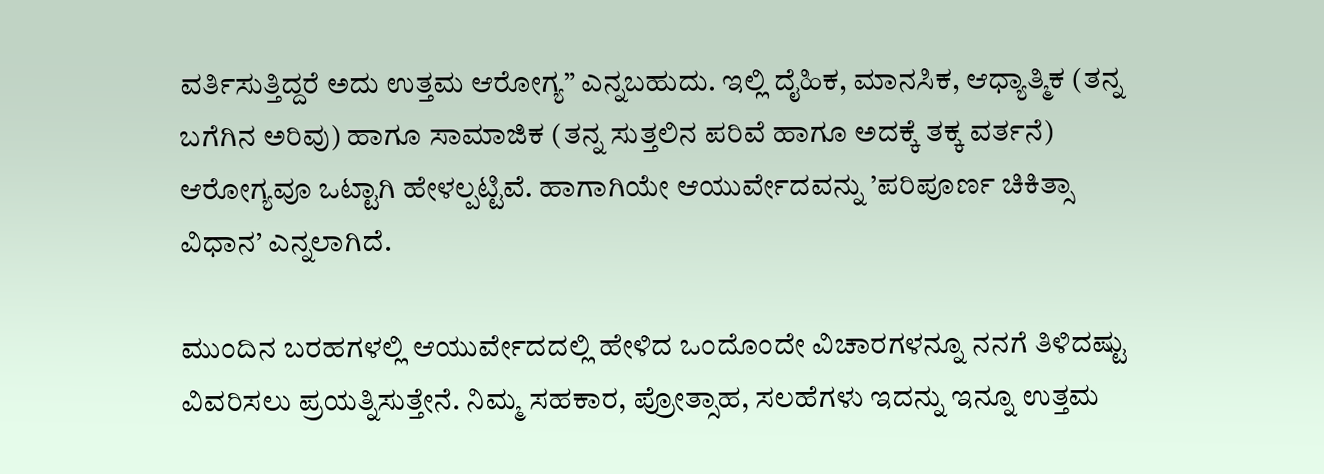ವರ್ತಿಸುತ್ತಿದ್ದರೆ ಅದು ಉತ್ತಮ ಆರೋಗ್ಯ” ಎನ್ನಬಹುದು. ಇಲ್ಲಿ ದೈಹಿಕ, ಮಾನಸಿಕ, ಆಧ್ಯಾತ್ಮಿಕ (ತನ್ನ ಬಗೆಗಿನ ಅರಿವು) ಹಾಗೂ ಸಾಮಾಜಿಕ (ತನ್ನ ಸುತ್ತಲಿನ ಪರಿವೆ ಹಾಗೂ ಅದಕ್ಕೆ ತಕ್ಕ ವರ್ತನೆ) ಆರೋಗ್ಯವೂ ಒಟ್ಟಾಗಿ ಹೇಳಲ್ಪಟ್ಟಿವೆ. ಹಾಗಾಗಿಯೇ ಆಯುರ್ವೇದವನ್ನು ’ಪರಿಪೂರ್ಣ ಚಿಕಿತ್ಸಾ ವಿಧಾನ’ ಎನ್ನಲಾಗಿದೆ.

ಮುಂದಿನ ಬರಹಗಳಲ್ಲಿ ಆಯುರ್ವೇದದಲ್ಲಿ ಹೇಳಿದ ಒಂದೊಂದೇ ವಿಚಾರಗಳನ್ನೂ ನನಗೆ ತಿಳಿದಷ್ಟು ವಿವರಿಸಲು ಪ್ರಯತ್ನಿಸುತ್ತೇನೆ. ನಿಮ್ಮ ಸಹಕಾರ, ಪ್ರೋತ್ಸಾಹ, ಸಲಹೆಗಳು ಇದನ್ನು ಇನ್ನೂ ಉತ್ತಮ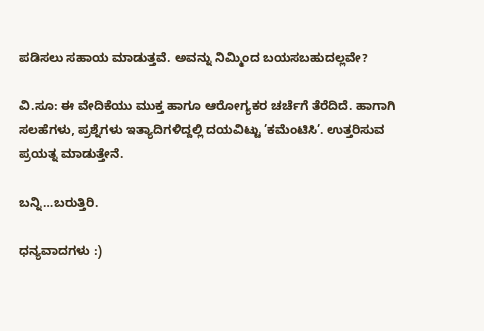ಪಡಿಸಲು ಸಹಾಯ ಮಾಡುತ್ತವೆ. ಅವನ್ನು ನಿಮ್ಮಿಂದ ಬಯಸಬಹುದಲ್ಲವೇ?

ವಿ.ಸೂ: ಈ ವೇದಿಕೆಯು ಮುಕ್ತ ಹಾಗೂ ಆರೋಗ್ಯಕರ ಚರ್ಚೆಗೆ ತೆರೆದಿದೆ. ಹಾಗಾಗಿ ಸಲಹೆಗಳು, ಪ್ರಶ್ನೆಗಳು ಇತ್ಯಾದಿಗಳಿದ್ದಲ್ಲಿ ದಯವಿಟ್ಟು ’ಕಮೆಂಟಿಸಿ’. ಉತ್ತರಿಸುವ ಪ್ರಯತ್ನ ಮಾಡುತ್ತೇನೆ.

ಬನ್ನಿ…ಬರುತ್ತಿರಿ.

ಧನ್ಯವಾದಗಳು :)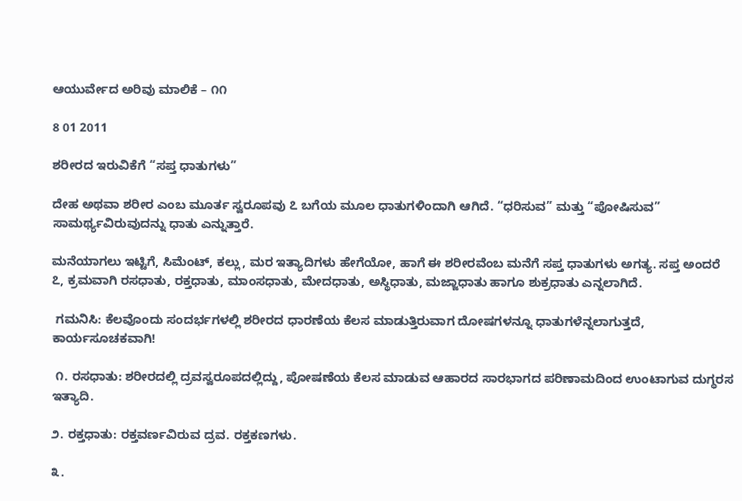ಆಯುರ್ವೇದ ಅರಿವು ಮಾಲಿಕೆ – ೧೧

8 01 2011

ಶರೀರದ ಇರುವಿಕೆಗೆ “ಸಪ್ತ ಧಾತುಗಳು”

ದೇಹ ಅಥವಾ ಶರೀರ ಎಂಬ ಮೂರ್ತ ಸ್ವರೂಪವು ೭ ಬಗೆಯ ಮೂಲ ಧಾತುಗಳಿಂದಾಗಿ ಆಗಿದೆ. “ಧರಿಸುವ” ಮತ್ತು “ಪೋಷಿಸುವ” ಸಾಮರ್ಥ್ಯವಿರುವುದನ್ನು ಧಾತು ಎನ್ನುತ್ತಾರೆ.

ಮನೆಯಾಗಲು ಇಟ್ಟಿಗೆ, ಸಿಮೆಂಟ್, ಕಲ್ಲು, ಮರ ಇತ್ಯಾದಿಗಳು ಹೇಗೆಯೋ, ಹಾಗೆ ಈ ಶರೀರವೆಂಬ ಮನೆಗೆ ಸಪ್ತ ಧಾತುಗಳು ಅಗತ್ಯ. ಸಪ್ತ ಅಂದರೆ ೭, ಕ್ರಮವಾಗಿ ರಸಧಾತು, ರಕ್ತಧಾತು, ಮಾಂಸಧಾತು, ಮೇದಧಾತು, ಅಸ್ಥಿಧಾತು, ಮಜ್ಜಾಧಾತು ಹಾಗೂ ಶುಕ್ರಧಾತು ಎನ್ನಲಾಗಿದೆ.

 ಗಮನಿಸಿ: ಕೆಲವೊಂದು ಸಂದರ್ಭಗಳಲ್ಲಿ ಶರೀರದ ಧಾರಣೆಯ ಕೆಲಸ ಮಾಡುತ್ತಿರುವಾಗ ದೋಷಗಳನ್ನೂ ಧಾತುಗಳೆನ್ನಲಾಗುತ್ತದೆ, ಕಾರ್ಯಸೂಚಕವಾಗಿ!

 ೧. ರಸಧಾತು: ಶರೀರದಲ್ಲಿ ದ್ರವಸ್ವರೂಪದಲ್ಲಿದ್ದು, ಪೋಷಣೆಯ ಕೆಲಸ ಮಾಡುವ ಆಹಾರದ ಸಾರಭಾಗದ ಪರಿಣಾಮದಿಂದ ಉಂಟಾಗುವ ದುಗ್ಧರಸ ಇತ್ಯಾದಿ.

೨. ರಕ್ತಧಾತು: ರಕ್ತವರ್ಣವಿರುವ ದ್ರವ. ರಕ್ತಕಣಗಳು.

೩.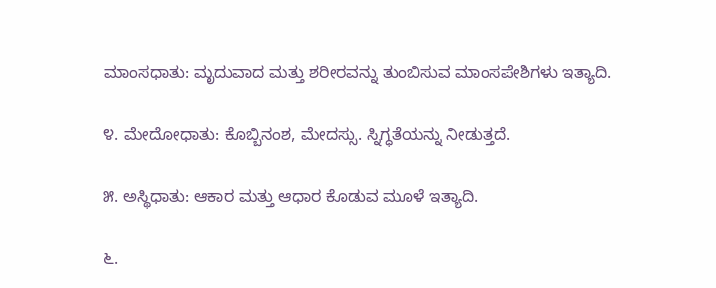ಮಾಂಸಧಾತು: ಮೃದುವಾದ ಮತ್ತು ಶರೀರವನ್ನು ತುಂಬಿಸುವ ಮಾಂಸಪೇಶಿಗಳು ಇತ್ಯಾದಿ.

೪. ಮೇದೋಧಾತು: ಕೊಬ್ಬಿನಂಶ, ಮೇದಸ್ಸು. ಸ್ನಿಗ್ಧತೆಯನ್ನು ನೀಡುತ್ತದೆ.

೫. ಅಸ್ಥಿಧಾತು: ಆಕಾರ ಮತ್ತು ಆಧಾರ ಕೊಡುವ ಮೂಳೆ ಇತ್ಯಾದಿ.

೬.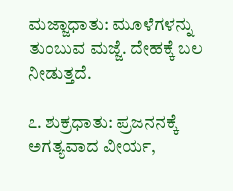ಮಜ್ಜಾಧಾತು: ಮೂಳೆಗಳನ್ನು ತುಂಬುವ ಮಜ್ಜೆ. ದೇಹಕ್ಕೆ ಬಲ ನೀಡುತ್ತದೆ.

೭. ಶುಕ್ರಧಾತು: ಪ್ರಜನನಕ್ಕೆ ಅಗತ್ಯವಾದ ವೀರ್ಯ,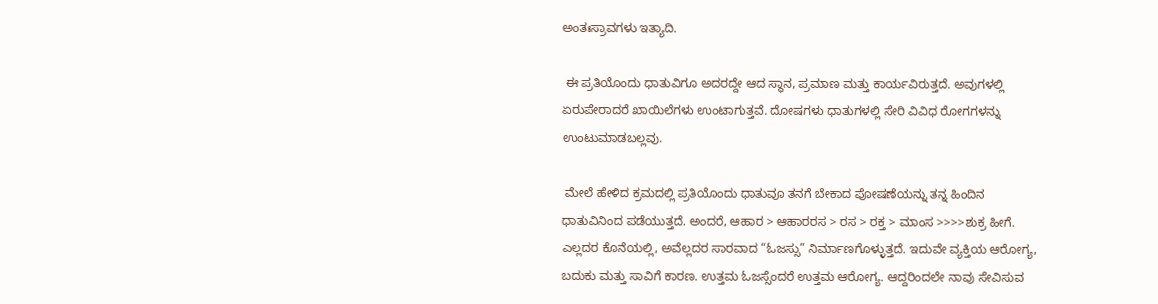ಅಂತಃಸ್ರಾವಗಳು ಇತ್ಯಾದಿ.

 ಈ ಪ್ರತಿಯೊಂದು ಧಾತುವಿಗೂ ಅದರದ್ದೇ ಆದ ಸ್ಥಾನ, ಪ್ರಮಾಣ ಮತ್ತು ಕಾರ್ಯವಿರುತ್ತದೆ. ಅವುಗಳಲ್ಲಿ ಏರುಪೇರಾದರೆ ಖಾಯಿಲೆಗಳು ಉಂಟಾಗುತ್ತವೆ. ದೋಷಗಳು ಧಾತುಗಳಲ್ಲಿ ಸೇರಿ ವಿವಿಧ ರೋಗಗಳನ್ನು ಉಂಟುಮಾಡಬಲ್ಲವು.

 ಮೇಲೆ ಹೇಳಿದ ಕ್ರಮದಲ್ಲಿ ಪ್ರತಿಯೊಂದು ಧಾತುವೂ ತನಗೆ ಬೇಕಾದ ಪೋಷಣೆಯನ್ನು ತನ್ನ ಹಿಂದಿನ ಧಾತುವಿನಿಂದ ಪಡೆಯುತ್ತದೆ. ಅಂದರೆ, ಆಹಾರ > ಆಹಾರರಸ > ರಸ > ರಕ್ತ > ಮಾಂಸ >>>>ಶುಕ್ರ ಹೀಗೆ. ಎಲ್ಲದರ ಕೊನೆಯಲ್ಲಿ, ಅವೆಲ್ಲದರ ಸಾರವಾದ “ಓಜಸ್ಸು” ನಿರ್ಮಾಣಗೊಳ್ಳುತ್ತದೆ. ಇದುವೇ ವ್ಯಕ್ತಿಯ ಆರೋಗ್ಯ, ಬದುಕು ಮತ್ತು ಸಾವಿಗೆ ಕಾರಣ. ಉತ್ತಮ ಓಜಸ್ಸೆಂದರೆ ಉತ್ತಮ ಆರೋಗ್ಯ. ಆದ್ದರಿಂದಲೇ ನಾವು ಸೇವಿಸುವ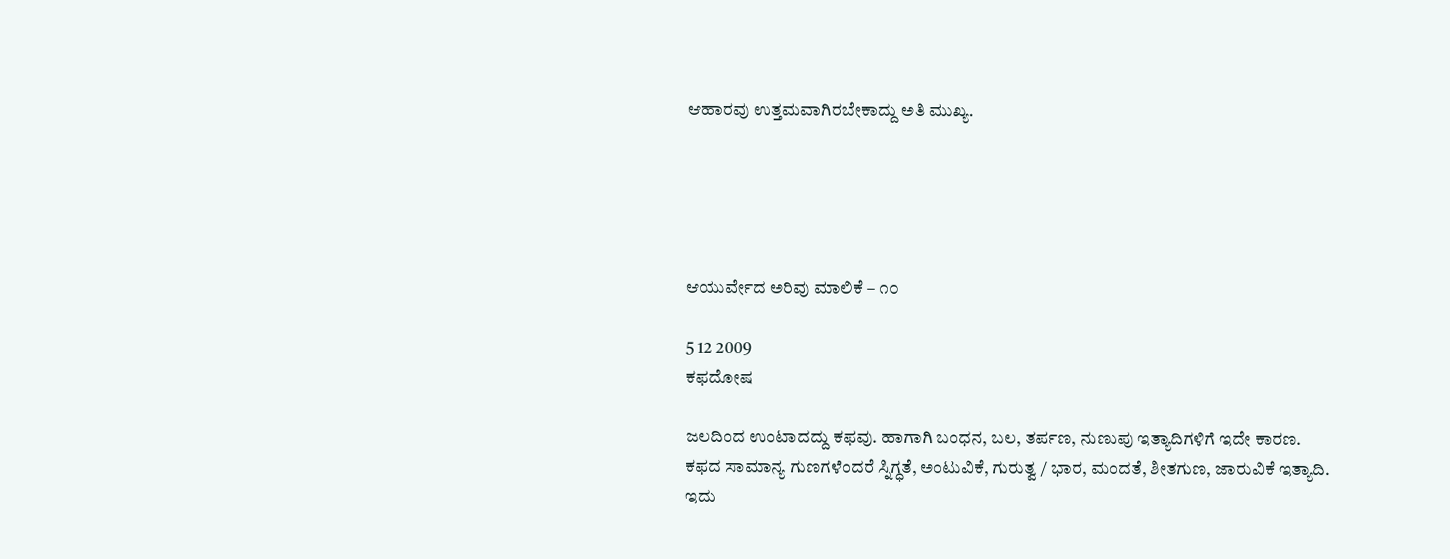ಆಹಾರವು ಉತ್ತಮವಾಗಿರಬೇಕಾದ್ದು ಅತಿ ಮುಖ್ಯ.





ಆಯುರ್ವೇದ ಅರಿವು ಮಾಲಿಕೆ – ೧೦

5 12 2009
ಕಫದೋಷ

ಜಲದಿಂದ ಉಂಟಾದದ್ದು ಕಫವು. ಹಾಗಾಗಿ ಬಂಧನ, ಬಲ, ತರ್ಪಣ, ನುಣುಪು ಇತ್ಯಾದಿಗಳಿಗೆ ಇದೇ ಕಾರಣ.
ಕಫದ ಸಾಮಾನ್ಯ ಗುಣಗಳೆಂದರೆ ಸ್ನಿಗ್ಧತೆ, ಅಂಟುವಿಕೆ, ಗುರುತ್ವ / ಭಾರ, ಮಂದತೆ, ಶೀತಗುಣ, ಜಾರುವಿಕೆ ಇತ್ಯಾದಿ.
ಇದು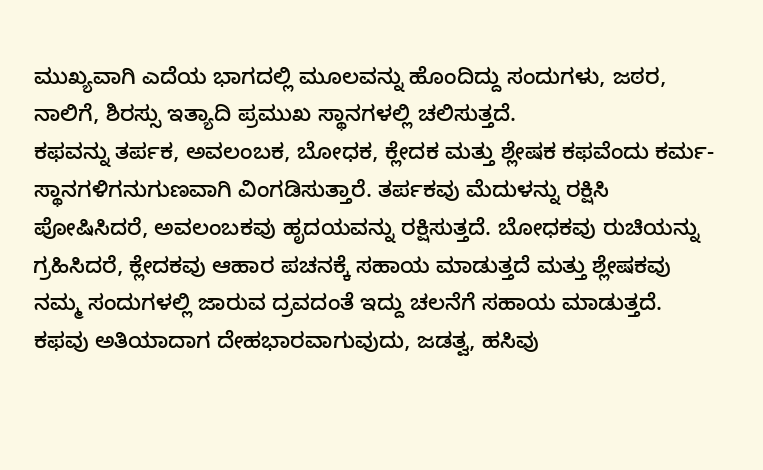ಮುಖ್ಯವಾಗಿ ಎದೆಯ ಭಾಗದಲ್ಲಿ ಮೂಲವನ್ನು ಹೊಂದಿದ್ದು ಸಂದುಗಳು, ಜಠರ, ನಾಲಿಗೆ, ಶಿರಸ್ಸು ಇತ್ಯಾದಿ ಪ್ರಮುಖ ಸ್ಥಾನಗಳಲ್ಲಿ ಚಲಿಸುತ್ತದೆ.
ಕಫವನ್ನು ತರ್ಪಕ, ಅವಲಂಬಕ, ಬೋಧಕ, ಕ್ಲೇದಕ ಮತ್ತು ಶ್ಲೇಷಕ ಕಫವೆಂದು ಕರ್ಮ-ಸ್ಥಾನಗಳಿಗನುಗುಣವಾಗಿ ವಿಂಗಡಿಸುತ್ತಾರೆ. ತರ್ಪಕವು ಮೆದುಳನ್ನು ರಕ್ಷಿಸಿ ಪೋಷಿಸಿದರೆ, ಅವಲಂಬಕವು ಹೃದಯವನ್ನು ರಕ್ಷಿಸುತ್ತದೆ. ಬೋಧಕವು ರುಚಿಯನ್ನು ಗ್ರಹಿಸಿದರೆ, ಕ್ಲೇದಕವು ಆಹಾರ ಪಚನಕ್ಕೆ ಸಹಾಯ ಮಾಡುತ್ತದೆ ಮತ್ತು ಶ್ಲೇಷಕವು ನಮ್ಮ ಸಂದುಗಳಲ್ಲಿ ಜಾರುವ ದ್ರವದಂತೆ ಇದ್ದು ಚಲನೆಗೆ ಸಹಾಯ ಮಾಡುತ್ತದೆ.
ಕಫವು ಅತಿಯಾದಾಗ ದೇಹಭಾರವಾಗುವುದು, ಜಡತ್ವ, ಹಸಿವು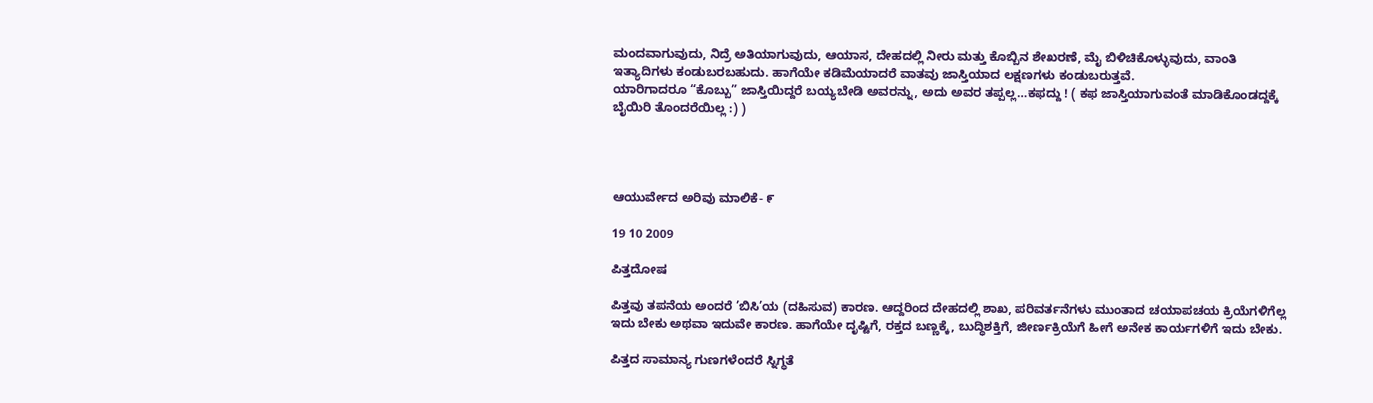ಮಂದವಾಗುವುದು, ನಿದ್ರೆ ಅತಿಯಾಗುವುದು, ಆಯಾಸ, ದೇಹದಲ್ಲಿ ನೀರು ಮತ್ತು ಕೊಬ್ಬಿನ ಶೇಖರಣೆ, ಮೈ ಬಿಳಿಚಿಕೊಳ್ಳುವುದು, ವಾಂತಿ ಇತ್ಯಾದಿಗಳು ಕಂಡುಬರಬಹುದು. ಹಾಗೆಯೇ ಕಡಿಮೆಯಾದರೆ ವಾತವು ಜಾಸ್ತಿಯಾದ ಲಕ್ಷಣಗಳು ಕಂಡುಬರುತ್ತವೆ.
ಯಾರಿಗಾದರೂ “ಕೊಬ್ಬು” ಜಾಸ್ತಿಯಿದ್ದರೆ ಬಯ್ಯಬೇಡಿ ಅವರನ್ನು, ಅದು ಅವರ ತಪ್ಪಲ್ಲ…ಕಫದ್ದು ! ( ಕಫ ಜಾಸ್ತಿಯಾಗುವಂತೆ ಮಾಡಿಕೊಂಡದ್ದಕ್ಕೆ ಬೈಯಿರಿ ತೊಂದರೆಯಿಲ್ಲ :) )




ಆಯುರ್ವೇದ ಅರಿವು ಮಾಲಿಕೆ- ೯

19 10 2009

ಪಿತ್ತದೋಷ

ಪಿತ್ತವು ತಪನೆಯ ಅಂದರೆ ’ಬಿಸಿ’ಯ (ದಹಿಸುವ) ಕಾರಣ. ಆದ್ದರಿಂದ ದೇಹದಲ್ಲಿ ಶಾಖ, ಪರಿವರ್ತನೆಗಳು ಮುಂತಾದ ಚಯಾಪಚಯ ಕ್ರಿಯೆಗಳಿಗೆಲ್ಲ ಇದು ಬೇಕು ಅಥವಾ ಇದುವೇ ಕಾರಣ. ಹಾಗೆಯೇ ದೃಷ್ಟಿಗೆ, ರಕ್ತದ ಬಣ್ಣಕ್ಕೆ, ಬುದ್ಧಿಶಕ್ತಿಗೆ, ಜೀರ್ಣಕ್ರಿಯೆಗೆ ಹೀಗೆ ಅನೇಕ ಕಾರ್ಯಗಳಿಗೆ ಇದು ಬೇಕು.

ಪಿತ್ತದ ಸಾಮಾನ್ಯ ಗುಣಗಳೆಂದರೆ ಸ್ನಿಗ್ಧತೆ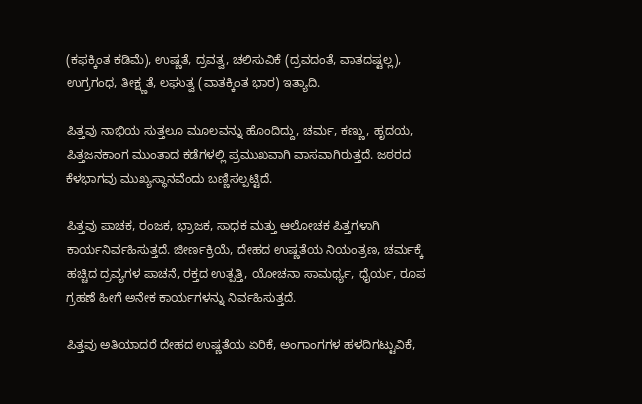(ಕಫಕ್ಕಿಂತ ಕಡಿಮೆ), ಉಷ್ಣತೆ, ದ್ರವತ್ವ, ಚಲಿಸುವಿಕೆ (ದ್ರವದಂತೆ, ವಾತದಷ್ಟಲ್ಲ), ಉಗ್ರಗಂಧ, ತೀಕ್ಷ್ಣತೆ, ಲಘುತ್ವ (ವಾತಕ್ಕಿಂತ ಭಾರ) ಇತ್ಯಾದಿ.

ಪಿತ್ತವು ನಾಭಿಯ ಸುತ್ತಲೂ ಮೂಲವನ್ನು ಹೊಂದಿದ್ದು, ಚರ್ಮ, ಕಣ್ಣು, ಹೃದಯ, ಪಿತ್ತಜನಕಾಂಗ ಮುಂತಾದ ಕಡೆಗಳಲ್ಲಿ ಪ್ರಮುಖವಾಗಿ ವಾಸವಾಗಿರುತ್ತದೆ. ಜಠರದ ಕೆಳಭಾಗವು ಮುಖ್ಯಸ್ಥಾನವೆಂದು ಬಣ್ಣಿಸಲ್ಪಟ್ಟಿದೆ.

ಪಿತ್ತವು ಪಾಚಕ, ರಂಜಕ, ಭ್ರಾಜಕ, ಸಾಧಕ ಮತ್ತು ಆಲೋಚಕ ಪಿತ್ತಗಳಾಗಿ ಕಾರ್ಯನಿರ್ವಹಿಸುತ್ತದೆ. ಜೀರ್ಣಕ್ರಿಯೆ, ದೇಹದ ಉಷ್ಣತೆಯ ನಿಯಂತ್ರಣ, ಚರ್ಮಕ್ಕೆ ಹಚ್ಚಿದ ದ್ರವ್ಯಗಳ ಪಾಚನೆ, ರಕ್ತದ ಉತ್ಪತ್ತಿ, ಯೋಚನಾ ಸಾಮರ್ಥ್ಯ, ಧೈರ್ಯ, ರೂಪ ಗ್ರಹಣೆ ಹೀಗೆ ಅನೇಕ ಕಾರ್ಯಗಳನ್ನು ನಿರ್ವಹಿಸುತ್ತದೆ.

ಪಿತ್ತವು ಅತಿಯಾದರೆ ದೇಹದ ಉಷ್ಣತೆಯ ಏರಿಕೆ, ಅಂಗಾಂಗಗಳ ಹಳದಿಗಟ್ಟುವಿಕೆ,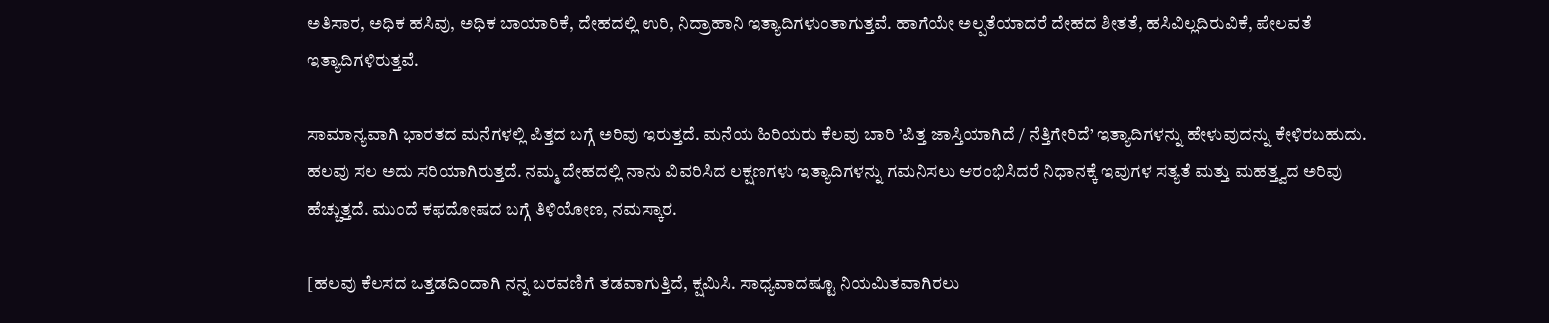ಅತಿಸಾರ, ಅಧಿಕ ಹಸಿವು, ಅಧಿಕ ಬಾಯಾರಿಕೆ, ದೇಹದಲ್ಲಿ ಉರಿ, ನಿದ್ರಾಹಾನಿ ಇತ್ಯಾದಿಗಳುಂತಾಗುತ್ತವೆ. ಹಾಗೆಯೇ ಅಲ್ಪತೆಯಾದರೆ ದೇಹದ ಶೀತತೆ, ಹಸಿವಿಲ್ಲದಿರುವಿಕೆ, ಪೇಲವತೆ ಇತ್ಯಾದಿಗಳಿರುತ್ತವೆ.

ಸಾಮಾನ್ಯವಾಗಿ ಭಾರತದ ಮನೆಗಳಲ್ಲಿ ಪಿತ್ತದ ಬಗ್ಗೆ ಅರಿವು ಇರುತ್ತದೆ. ಮನೆಯ ಹಿರಿಯರು ಕೆಲವು ಬಾರಿ ’ಪಿತ್ತ ಜಾಸ್ತಿಯಾಗಿದೆ / ನೆತ್ತಿಗೇರಿದೆ’ ಇತ್ಯಾದಿಗಳನ್ನು ಹೇಳುವುದನ್ನು ಕೇಳಿರಬಹುದು. ಹಲವು ಸಲ ಅದು ಸರಿಯಾಗಿರುತ್ತದೆ. ನಮ್ಮ ದೇಹದಲ್ಲಿ ನಾನು ವಿವರಿಸಿದ ಲಕ್ಷಣಗಳು ಇತ್ಯಾದಿಗಳನ್ನು ಗಮನಿಸಲು ಆರಂಭಿಸಿದರೆ ನಿಧಾನಕ್ಕೆ ಇವುಗಳ ಸತ್ಯತೆ ಮತ್ತು ಮಹತ್ತ್ವದ ಅರಿವು ಹೆಚ್ಚುತ್ತದೆ. ಮುಂದೆ ಕಫದೋಷದ ಬಗ್ಗೆ ತಿಳಿಯೋಣ, ನಮಸ್ಕಾರ.

[ಹಲವು ಕೆಲಸದ ಒತ್ತಡದಿಂದಾಗಿ ನನ್ನ ಬರವಣಿಗೆ ತಡವಾಗುತ್ತಿದೆ, ಕ್ಷಮಿಸಿ. ಸಾಧ್ಯವಾದಷ್ಟೂ ನಿಯಮಿತವಾಗಿರಲು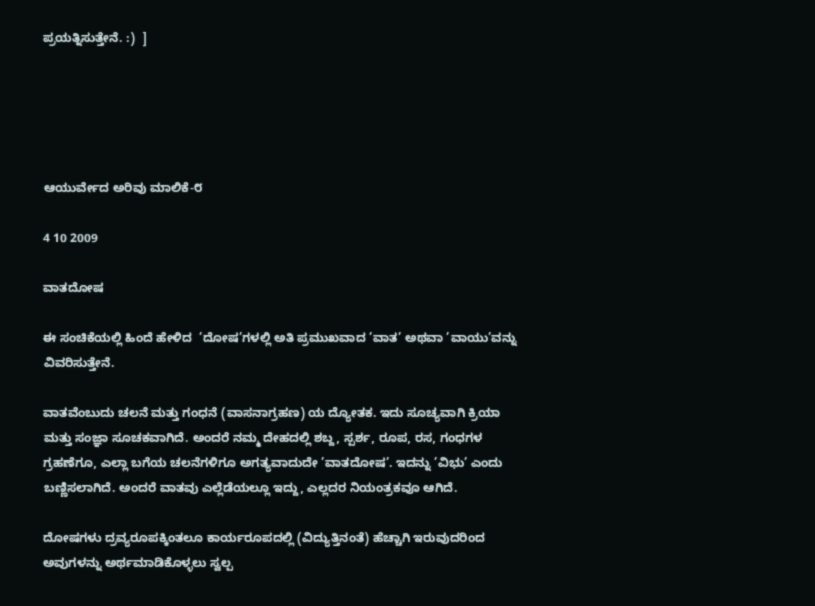ಪ್ರಯತ್ನಿಸುತ್ತೇನೆ. :)  ]





ಆಯುರ್ವೇದ ಅರಿವು ಮಾಲಿಕೆ-೮

4 10 2009

ವಾತದೋಷ

ಈ ಸಂಚಿಕೆಯಲ್ಲಿ ಹಿಂದೆ ಹೇಳಿದ  ’ದೋಷ’ಗಳಲ್ಲಿ ಅತಿ ಪ್ರಮುಖವಾದ ’ವಾತ’ ಅಥವಾ ’ವಾಯು’ವನ್ನು ವಿವರಿಸುತ್ತೇನೆ.

ವಾತವೆಂಬುದು ಚಲನೆ ಮತ್ತು ಗಂಧನೆ (ವಾಸನಾಗ್ರಹಣ) ಯ ದ್ಯೋತಕ. ಇದು ಸೂಚ್ಯವಾಗಿ ಕ್ರಿಯಾ ಮತ್ತು ಸಂಜ್ಞಾ ಸೂಚಕವಾಗಿದೆ. ಅಂದರೆ ನಮ್ಮ ದೇಹದಲ್ಲಿ ಶಬ್ದ, ಸ್ಪರ್ಶ, ರೂಪ, ರಸ, ಗಂಧಗಳ ಗ್ರಹಣೆಗೂ, ಎಲ್ಲಾ ಬಗೆಯ ಚಲನೆಗಳಿಗೂ ಅಗತ್ಯವಾದುದೇ ’ವಾತದೋಷ’. ಇದನ್ನು ’ವಿಭು’ ಎಂದು ಬಣ್ಣಿಸಲಾಗಿದೆ. ಅಂದರೆ ವಾತವು ಎಲ್ಲೆಡೆಯಲ್ಲೂ ಇದ್ದು, ಎಲ್ಲದರ ನಿಯಂತ್ರಕವೂ ಆಗಿದೆ.

ದೋಷಗಳು ದ್ರವ್ಯರೂಪಕ್ಕಿಂತಲೂ ಕಾರ್ಯರೂಪದಲ್ಲಿ (ವಿದ್ಯುತ್ತಿನಂತೆ) ಹೆಚ್ಚಾಗಿ ಇರುವುದರಿಂದ ಅವುಗಳನ್ನು ಅರ್ಥಮಾಡಿಕೊಳ್ಳಲು ಸ್ವಲ್ಪ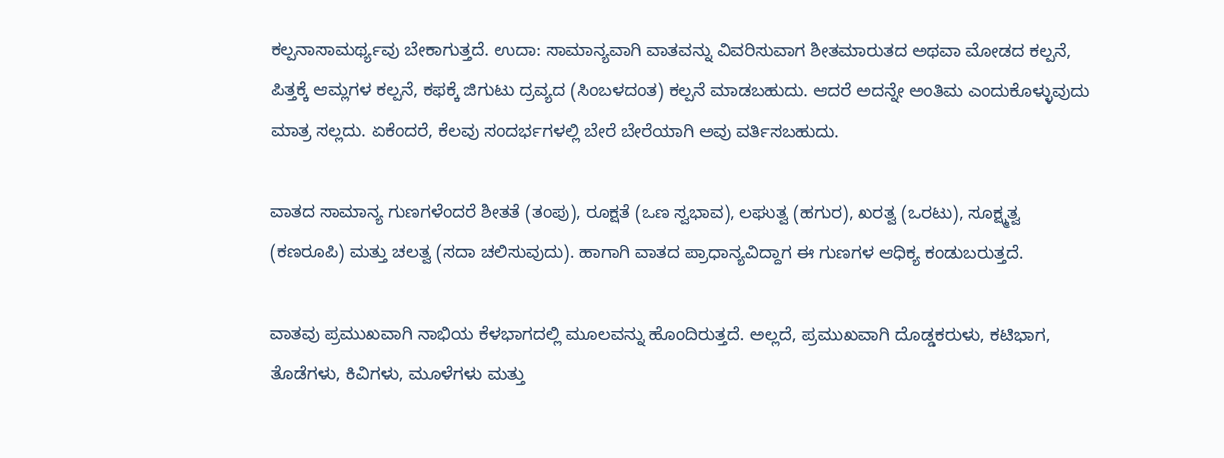ಕಲ್ಪನಾಸಾಮರ್ಥ್ಯವು ಬೇಕಾಗುತ್ತದೆ. ಉದಾ: ಸಾಮಾನ್ಯವಾಗಿ ವಾತವನ್ನು ವಿವರಿಸುವಾಗ ಶೀತಮಾರುತದ ಅಥವಾ ಮೋಡದ ಕಲ್ಪನೆ, ಪಿತ್ತಕ್ಕೆ ಆಮ್ಲಗಳ ಕಲ್ಪನೆ, ಕಫಕ್ಕೆ ಜಿಗುಟು ದ್ರವ್ಯದ (ಸಿಂಬಳದಂತ) ಕಲ್ಪನೆ ಮಾಡಬಹುದು. ಆದರೆ ಅದನ್ನೇ ಅಂತಿಮ ಎಂದುಕೊಳ್ಳುವುದು ಮಾತ್ರ ಸಲ್ಲದು. ಏಕೆಂದರೆ, ಕೆಲವು ಸಂದರ್ಭಗಳಲ್ಲಿ ಬೇರೆ ಬೇರೆಯಾಗಿ ಅವು ವರ್ತಿಸಬಹುದು.

ವಾತದ ಸಾಮಾನ್ಯ ಗುಣಗಳೆಂದರೆ ಶೀತತೆ (ತಂಪು), ರೂಕ್ಷತೆ (ಒಣ ಸ್ವಭಾವ), ಲಘುತ್ವ (ಹಗುರ), ಖರತ್ವ (ಒರಟು), ಸೂಕ್ಷ್ಮತ್ವ (ಕಣರೂಪಿ) ಮತ್ತು ಚಲತ್ವ (ಸದಾ ಚಲಿಸುವುದು). ಹಾಗಾಗಿ ವಾತದ ಪ್ರಾಧಾನ್ಯವಿದ್ದಾಗ ಈ ಗುಣಗಳ ಆಧಿಕ್ಯ ಕಂಡುಬರುತ್ತದೆ.

ವಾತವು ಪ್ರಮುಖವಾಗಿ ನಾಭಿಯ ಕೆಳಭಾಗದಲ್ಲಿ ಮೂಲವನ್ನು ಹೊಂದಿರುತ್ತದೆ. ಅಲ್ಲದೆ, ಪ್ರಮುಖವಾಗಿ ದೊಡ್ಡಕರುಳು, ಕಟಿಭಾಗ, ತೊಡೆಗಳು, ಕಿವಿಗಳು, ಮೂಳೆಗಳು ಮತ್ತು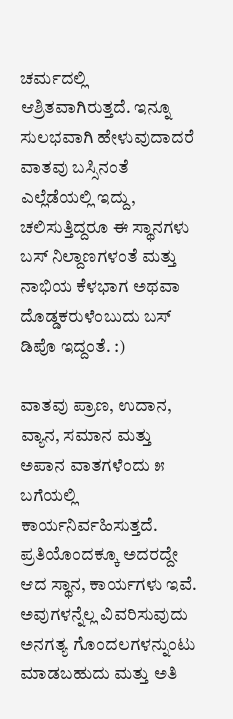ಚರ್ಮದಲ್ಲಿ ಆಶ್ರಿತವಾಗಿರುತ್ತದೆ. ಇನ್ನೂ ಸುಲಭವಾಗಿ ಹೇಳುವುದಾದರೆ  ವಾತವು ಬಸ್ಸಿನಂತೆ ಎಲ್ಲೆಡೆಯಲ್ಲಿ ಇದ್ದು, ಚಲಿಸುತ್ತಿದ್ದರೂ ಈ ಸ್ಥಾನಗಳು ಬಸ್ ನಿಲ್ದಾಣಗಳಂತೆ ಮತ್ತು ನಾಭಿಯ ಕೆಳಭಾಗ ಅಥವಾ ದೊಡ್ಡಕರುಳೆಂಬುದು ಬಸ್ ಡಿಪೊ ಇದ್ದಂತೆ. :)

ವಾತವು ಪ್ರಾಣ, ಉದಾನ, ವ್ಯಾನ, ಸಮಾನ ಮತ್ತು ಅಪಾನ ವಾತಗಳೆಂದು ೫ ಬಗೆಯಲ್ಲಿ ಕಾರ್ಯನಿರ್ವಹಿಸುತ್ತದೆ. ಪ್ರತಿಯೊಂದಕ್ಕೂ ಅದರದ್ದೇ ಆದ ಸ್ಥಾನ, ಕಾರ್ಯಗಳು ಇವೆ. ಅವುಗಳನ್ನೆಲ್ಲ ವಿವರಿಸುವುದು ಅನಗತ್ಯ ಗೊಂದಲಗಳನ್ನುಂಟು ಮಾಡಬಹುದು ಮತ್ತು ಅತಿ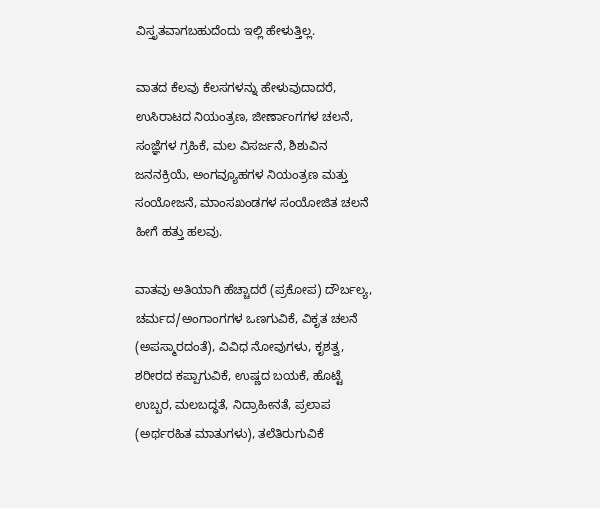ವಿಸ್ತೃತವಾಗಬಹುದೆಂದು ಇಲ್ಲಿ ಹೇಳುತ್ತಿಲ್ಲ.

ವಾತದ ಕೆಲವು ಕೆಲಸಗಳನ್ನು ಹೇಳುವುದಾದರೆ, ಉಸಿರಾಟದ ನಿಯಂತ್ರಣ, ಜೀರ್ಣಾಂಗಗಳ ಚಲನೆ, ಸಂಜ್ಞೆಗಳ ಗ್ರಹಿಕೆ, ಮಲ ವಿಸರ್ಜನೆ, ಶಿಶುವಿನ ಜನನಕ್ರಿಯೆ, ಅಂಗವ್ಯೂಹಗಳ ನಿಯಂತ್ರಣ ಮತ್ತು ಸಂಯೋಜನೆ, ಮಾಂಸಖಂಡಗಳ ಸಂಯೋಜಿತ ಚಲನೆ ಹೀಗೆ ಹತ್ತು ಹಲವು.

ವಾತವು ಅತಿಯಾಗಿ ಹೆಚ್ಚಾದರೆ (ಪ್ರಕೋಪ) ದೌರ್ಬಲ್ಯ, ಚರ್ಮದ/ಅಂಗಾಂಗಗಳ ಒಣಗುವಿಕೆ, ವಿಕೃತ ಚಲನೆ (ಅಪಸ್ಮಾರದಂತೆ), ವಿವಿಧ ನೋವುಗಳು, ಕೃಶತ್ವ, ಶರೀರದ ಕಪ್ಪಾಗುವಿಕೆ, ಉಷ್ಣದ ಬಯಕೆ, ಹೊಟ್ಟೆ ಉಬ್ಬರ, ಮಲಬದ್ಧತೆ, ನಿದ್ರಾಹೀನತೆ, ಪ್ರಲಾಪ (ಅರ್ಥರಹಿತ ಮಾತುಗಳು), ತಲೆತಿರುಗುವಿಕೆ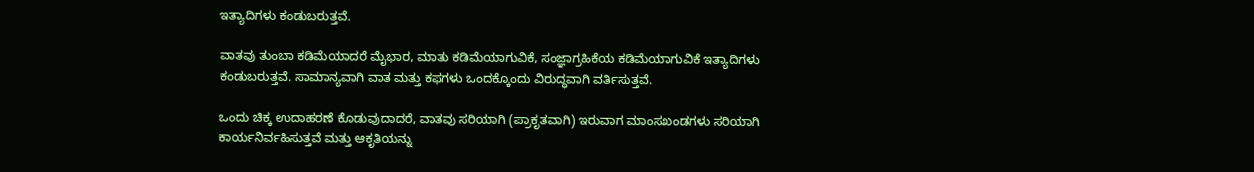ಇತ್ಯಾದಿಗಳು ಕಂಡುಬರುತ್ತವೆ.

ವಾತವು ತುಂಬಾ ಕಡಿಮೆಯಾದರೆ ಮೈಭಾರ, ಮಾತು ಕಡಿಮೆಯಾಗುವಿಕೆ, ಸಂಜ್ಞಾಗ್ರಹಿಕೆಯ ಕಡಿಮೆಯಾಗುವಿಕೆ ಇತ್ಯಾದಿಗಳು ಕಂಡುಬರುತ್ತವೆ. ಸಾಮಾನ್ಯವಾಗಿ ವಾತ ಮತ್ತು ಕಫಗಳು ಒಂದಕ್ಕೊಂದು ವಿರುದ್ಧವಾಗಿ ವರ್ತಿಸುತ್ತವೆ.

ಒಂದು ಚಿಕ್ಕ ಉದಾಹರಣೆ ಕೊಡುವುದಾದರೆ, ವಾತವು ಸರಿಯಾಗಿ (ಪ್ರಾಕೃತವಾಗಿ) ಇರುವಾಗ ಮಾಂಸಖಂಡಗಳು ಸರಿಯಾಗಿ ಕಾರ್ಯನಿರ್ವಹಿಸುತ್ತವೆ ಮತ್ತು ಆಕೃತಿಯನ್ನು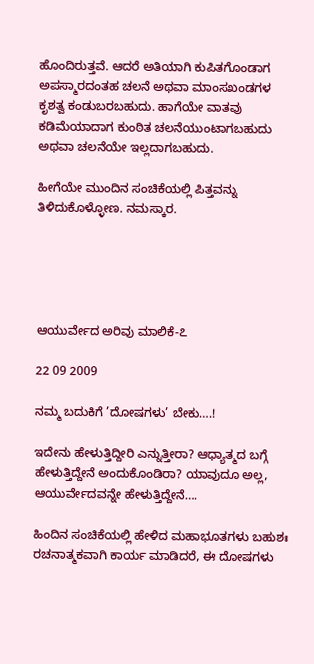ಹೊಂದಿರುತ್ತವೆ. ಆದರೆ ಅತಿಯಾಗಿ ಕುಪಿತಗೊಂಡಾಗ ಅಪಸ್ಮಾರದಂತಹ ಚಲನೆ ಅಥವಾ ಮಾಂಸಖಂಡಗಳ ಕೃಶತ್ವ ಕಂಡುಬರಬಹುದು. ಹಾಗೆಯೇ ವಾತವು ಕಡಿಮೆಯಾದಾಗ ಕುಂಠಿತ ಚಲನೆಯುಂಟಾಗಬಹುದು ಅಥವಾ ಚಲನೆಯೇ ಇಲ್ಲದಾಗಬಹುದು.

ಹೀಗೆಯೇ ಮುಂದಿನ ಸಂಚಿಕೆಯಲ್ಲಿ ಪಿತ್ತವನ್ನು ತಿಳಿದುಕೊಳ್ಳೋಣ. ನಮಸ್ಕಾರ.





ಆಯುರ್ವೇದ ಅರಿವು ಮಾಲಿಕೆ-೭

22 09 2009

ನಮ್ಮ ಬದುಕಿಗೆ ’ದೋಷಗಳು’ ಬೇಕು….!

ಇದೇನು ಹೇಳುತ್ತಿದ್ದೀರಿ ಎನ್ನುತ್ತೀರಾ? ಆಧ್ಯಾತ್ಮದ ಬಗ್ಗೆ ಹೇಳುತ್ತಿದ್ದೇನೆ ಅಂದುಕೊಂಡಿರಾ? ಯಾವುದೂ ಅಲ್ಲ, ಆಯುರ್ವೇದವನ್ನೇ ಹೇಳುತ್ತಿದ್ದೇನೆ….

ಹಿಂದಿನ ಸಂಚಿಕೆಯಲ್ಲಿ ಹೇಳಿದ ಮಹಾಭೂತಗಳು ಬಹುಶಃ ರಚನಾತ್ಮಕವಾಗಿ ಕಾರ್ಯ ಮಾಡಿದರೆ, ಈ ದೋಷಗಳು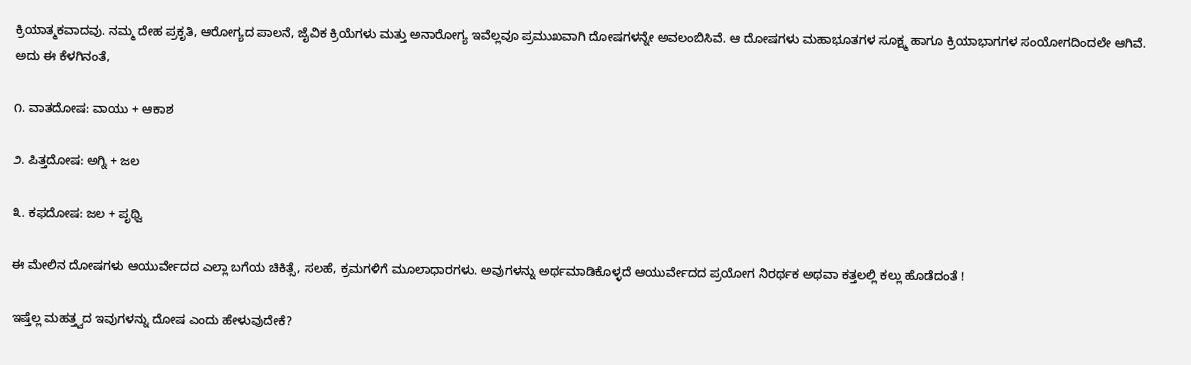ಕ್ರಿಯಾತ್ಮಕವಾದವು. ನಮ್ಮ ದೇಹ ಪ್ರಕೃತಿ, ಆರೋಗ್ಯದ ಪಾಲನೆ, ಜೈವಿಕ ಕ್ರಿಯೆಗಳು ಮತ್ತು ಅನಾರೋಗ್ಯ ಇವೆಲ್ಲವೂ ಪ್ರಮುಖವಾಗಿ ದೋಷಗಳನ್ನೇ ಅವಲಂಬಿಸಿವೆ. ಆ ದೋಷಗಳು ಮಹಾಭೂತಗಳ ಸೂಕ್ಷ್ಮ ಹಾಗೂ ಕ್ರಿಯಾಭಾಗಗಳ ಸಂಯೋಗದಿಂದಲೇ ಆಗಿವೆ. ಅದು ಈ ಕೆಳಗಿನಂತೆ,

೧. ವಾತದೋಷ: ವಾಯು + ಆಕಾಶ

೨. ಪಿತ್ತದೋಷ: ಅಗ್ನಿ + ಜಲ

೩. ಕಫದೋಷ: ಜಲ + ಪೃಥ್ವಿ

ಈ ಮೇಲಿನ ದೋಷಗಳು ಆಯುರ್ವೇದದ ಎಲ್ಲಾ ಬಗೆಯ ಚಿಕಿತ್ಸೆ, ಸಲಹೆ, ಕ್ರಮಗಳಿಗೆ ಮೂಲಾಧಾರಗಳು. ಅವುಗಳನ್ನು ಅರ್ಥಮಾಡಿಕೊಳ್ಳದೆ ಆಯುರ್ವೇದದ ಪ್ರಯೋಗ ನಿರರ್ಥಕ ಅಥವಾ ಕತ್ತಲಲ್ಲಿ ಕಲ್ಲು ಹೊಡೆದಂತೆ !

ಇಷ್ತೆಲ್ಲ ಮಹತ್ತ್ವದ ಇವುಗಳನ್ನು ದೋಷ ಎಂದು ಹೇಳುವುದೇಕೆ?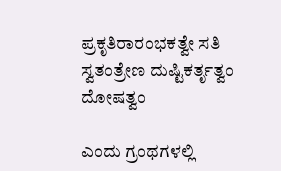ಪ್ರಕೃತಿರಾರಂಭಕತ್ವೇ ಸತಿ ಸ್ವತಂತ್ರೇಣ ದುಷ್ಟಿಕರ್ತೃತ್ವಂ ದೋಷತ್ವಂ

ಎಂದು ಗ್ರಂಥಗಳಲ್ಲಿ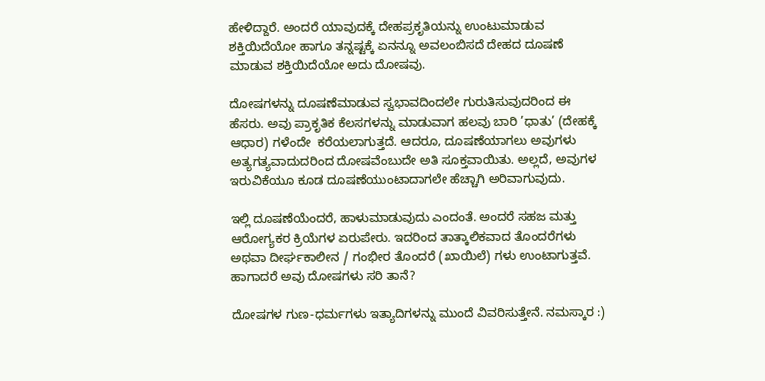ಹೇಳಿದ್ದಾರೆ. ಅಂದರೆ ಯಾವುದಕ್ಕೆ ದೇಹಪ್ರಕೃತಿಯನ್ನು ಉಂಟುಮಾಡುವ ಶಕ್ತಿಯಿದೆಯೋ ಹಾಗೂ ತನ್ನಷ್ಟಕ್ಕೆ ಏನನ್ನೂ ಅವಲಂಬಿಸದೆ ದೇಹದ ದೂಷಣೆ ಮಾಡುವ ಶಕ್ತಿಯಿದೆಯೋ ಅದು ದೋಷವು.

ದೋಷಗಳನ್ನು ದೂಷಣೆಮಾಡುವ ಸ್ವಭಾವದಿಂದಲೇ ಗುರುತಿಸುವುದರಿಂದ ಈ ಹೆಸರು. ಅವು ಪ್ರಾಕೃತಿಕ ಕೆಲಸಗಳನ್ನು ಮಾಡುವಾಗ ಹಲವು ಬಾರಿ ’ಧಾತು’ (ದೇಹಕ್ಕೆ ಆಧಾರ) ಗಳೆಂದೇ  ಕರೆಯಲಾಗುತ್ತದೆ. ಆದರೂ, ದೂಷಣೆಯಾಗಲು ಅವುಗಳು ಅತ್ಯಗತ್ಯವಾದುದರಿಂದ ದೋಷವೆಂಬುದೇ ಅತಿ ಸೂಕ್ತವಾಯಿತು. ಅಲ್ಲದೆ, ಅವುಗಳ ಇರುವಿಕೆಯೂ ಕೂಡ ದೂಷಣೆಯುಂಟಾದಾಗಲೇ ಹೆಚ್ಚಾಗಿ ಅರಿವಾಗುವುದು.

ಇಲ್ಲಿ ದೂಷಣೆಯೆಂದರೆ, ಹಾಳುಮಾಡುವುದು ಎಂದಂತೆ. ಅಂದರೆ ಸಹಜ ಮತ್ತು ಆರೋಗ್ಯಕರ ಕ್ರಿಯೆಗಳ ಏರುಪೇರು. ಇದರಿಂದ ತಾತ್ಕಾಲಿಕವಾದ ತೊಂದರೆಗಳು ಅಥವಾ ದೀರ್ಘಕಾಲೀನ / ಗಂಭೀರ ತೊಂದರೆ (ಖಾಯಿಲೆ) ಗಳು ಉಂಟಾಗುತ್ತವೆ. ಹಾಗಾದರೆ ಅವು ದೋಷಗಳು ಸರಿ ತಾನೆ?

ದೋಷಗಳ ಗುಣ-ಧರ್ಮಗಳು ಇತ್ಯಾದಿಗಳನ್ನು ಮುಂದೆ ವಿವರಿಸುತ್ತೇನೆ. ನಮಸ್ಕಾರ :)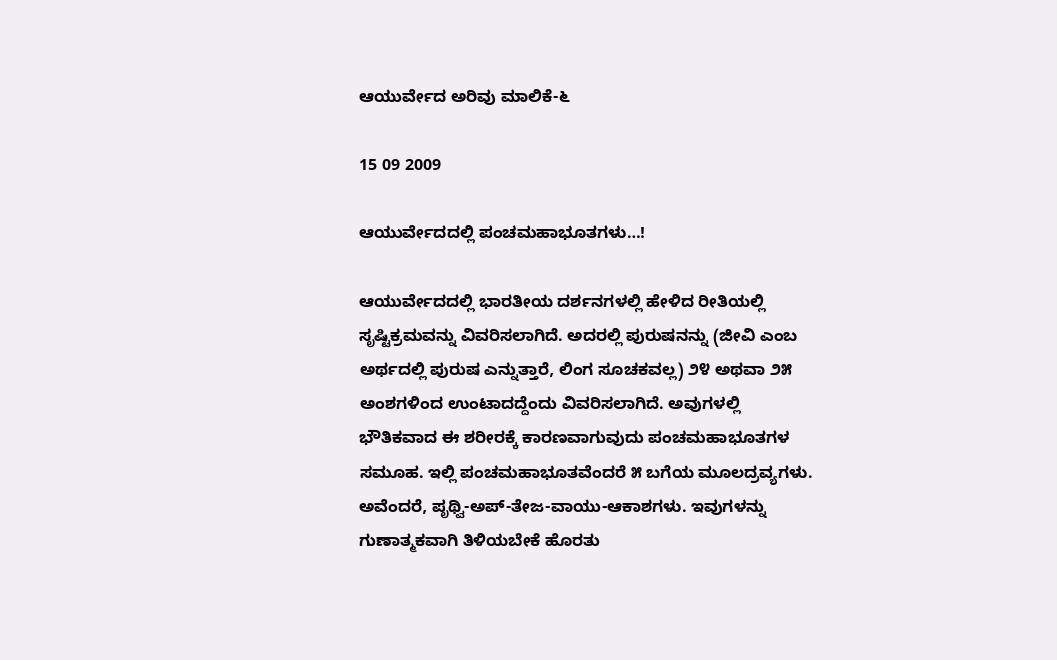ಆಯುರ್ವೇದ ಅರಿವು ಮಾಲಿಕೆ-೬

15 09 2009

ಆಯುರ್ವೇದದಲ್ಲಿ ಪಂಚಮಹಾಭೂತಗಳು…!

ಆಯುರ್ವೇದದಲ್ಲಿ ಭಾರತೀಯ ದರ್ಶನಗಳಲ್ಲಿ ಹೇಳಿದ ರೀತಿಯಲ್ಲಿ ಸೃಷ್ಟಿಕ್ರಮವನ್ನು ವಿವರಿಸಲಾಗಿದೆ. ಅದರಲ್ಲಿ ಪುರುಷನನ್ನು (ಜೀವಿ ಎಂಬ ಅರ್ಥದಲ್ಲಿ ಪುರುಷ ಎನ್ನುತ್ತಾರೆ, ಲಿಂಗ ಸೂಚಕವಲ್ಲ) ೨೪ ಅಥವಾ ೨೫ ಅಂಶಗಳಿಂದ ಉಂಟಾದದ್ದೆಂದು ವಿವರಿಸಲಾಗಿದೆ. ಅವುಗಳಲ್ಲಿ ಭೌತಿಕವಾದ ಈ ಶರೀರಕ್ಕೆ ಕಾರಣವಾಗುವುದು ಪಂಚಮಹಾಭೂತಗಳ ಸಮೂಹ. ಇಲ್ಲಿ ಪಂಚಮಹಾಭೂತವೆಂದರೆ ೫ ಬಗೆಯ ಮೂಲದ್ರವ್ಯಗಳು. ಅವೆಂದರೆ, ಪೃಥ್ವಿ-ಅಪ್-ತೇಜ-ವಾಯು-ಆಕಾಶಗಳು. ಇವುಗಳನ್ನು ಗುಣಾತ್ಮಕವಾಗಿ ತಿಳಿಯಬೇಕೆ ಹೊರತು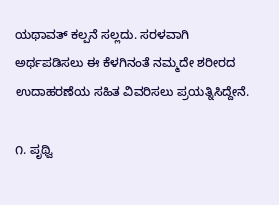ಯಥಾವತ್ ಕಲ್ಪನೆ ಸಲ್ಲದು. ಸರಳವಾಗಿ ಅರ್ಥಪಡಿಸಲು ಈ ಕೆಳಗಿನಂತೆ ನಮ್ಮದೇ ಶರೀರದ ಉದಾಹರಣೆಯ ಸಹಿತ ವಿವರಿಸಲು ಪ್ರಯತ್ನಿಸಿದ್ದೇನೆ.

೧. ಪೃಥ್ವಿ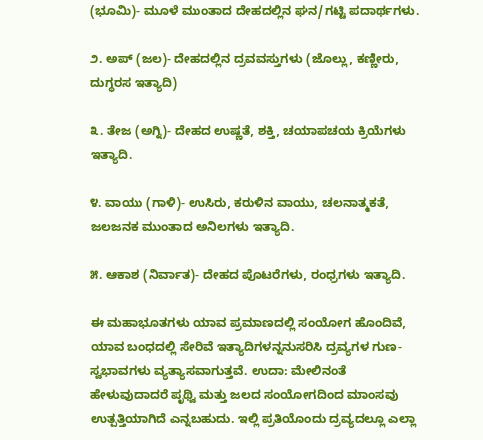(ಭೂಮಿ)- ಮೂಳೆ ಮುಂತಾದ ದೇಹದಲ್ಲಿನ ಘನ/ಗಟ್ಟಿ ಪದಾರ್ಥಗಳು.

೨. ಅಪ್ (ಜಲ)- ದೇಹದಲ್ಲಿನ ದ್ರವವಸ್ತುಗಳು (ಜೊಲ್ಲು, ಕಣ್ಣೀರು, ದುಗ್ಧರಸ ಇತ್ಯಾದಿ)

೩. ತೇಜ (ಅಗ್ನಿ)- ದೇಹದ ಉಷ್ಣತೆ, ಶಕ್ತಿ, ಚಯಾಪಚಯ ಕ್ರಿಯೆಗಳು ಇತ್ಯಾದಿ.

೪. ವಾಯು (ಗಾಳಿ)- ಉಸಿರು, ಕರುಳಿನ ವಾಯು, ಚಲನಾತ್ಮಕತೆ, ಜಲಜನಕ ಮುಂತಾದ ಅನಿಲಗಳು ಇತ್ಯಾದಿ.

೫. ಆಕಾಶ (ನಿರ್ವಾತ)- ದೇಹದ ಪೊಟರೆಗಳು, ರಂಧ್ರಗಳು ಇತ್ಯಾದಿ.

ಈ ಮಹಾಭೂತಗಳು ಯಾವ ಪ್ರಮಾಣದಲ್ಲಿ ಸಂಯೋಗ ಹೊಂದಿವೆ, ಯಾವ ಬಂಧದಲ್ಲಿ ಸೇರಿವೆ ಇತ್ಯಾದಿಗಳನ್ನನುಸರಿಸಿ ದ್ರವ್ಯಗಳ ಗುಣ-ಸ್ವಭಾವಗಳು ವ್ಯತ್ಯಾಸವಾಗುತ್ತವೆ. ಉದಾ: ಮೇಲಿನಂತೆ ಹೇಳುವುದಾದರೆ ಪೃಥ್ವಿ ಮತ್ತು ಜಲದ ಸಂಯೋಗದಿಂದ ಮಾಂಸವು ಉತ್ಪತ್ತಿಯಾಗಿದೆ ಎನ್ನಬಹುದು. ಇಲ್ಲಿ ಪ್ರತಿಯೊಂದು ದ್ರವ್ಯದಲ್ಲೂ ಎಲ್ಲಾ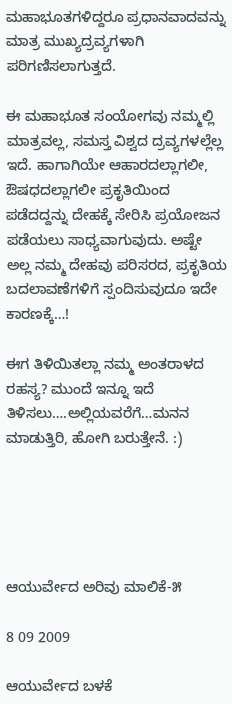ಮಹಾಭೂತಗಳಿದ್ದರೂ ಪ್ರಧಾನವಾದವನ್ನು ಮಾತ್ರ ಮುಖ್ಯದ್ರವ್ಯಗಳಾಗಿ ಪರಿಗಣಿಸಲಾಗುತ್ತದೆ.

ಈ ಮಹಾಭೂತ ಸಂಯೋಗವು ನಮ್ಮಲ್ಲಿ ಮಾತ್ರವಲ್ಲ, ಸಮಸ್ತ ವಿಶ್ವದ ದ್ರವ್ಯಗಳಲ್ಲೆಲ್ಲ ಇದೆ. ಹಾಗಾಗಿಯೇ ಆಹಾರದಲ್ಲಾಗಲೀ, ಔಷಧದಲ್ಲಾಗಲೀ ಪ್ರಕೃತಿಯಿಂದ ಪಡೆದದ್ದನ್ನು ದೇಹಕ್ಕೆ ಸೇರಿಸಿ ಪ್ರಯೋಜನ ಪಡೆಯಲು ಸಾಧ್ಯವಾಗುವುದು. ಅಷ್ಟೇ ಅಲ್ಲ ನಮ್ಮ ದೇಹವು ಪರಿಸರದ, ಪ್ರಕೃತಿಯ ಬದಲಾವಣೆಗಳಿಗೆ ಸ್ಪಂದಿಸುವುದೂ ಇದೇ ಕಾರಣಕ್ಕೆ…!

ಈಗ ತಿಳಿಯಿತಲ್ಲಾ ನಮ್ಮ ಅಂತರಾಳದ ರಹಸ್ಯ? ಮುಂದೆ ಇನ್ನೂ ಇದೆ ತಿಳಿಸಲು….ಅಲ್ಲಿಯವರೆಗೆ…ಮನನ ಮಾಡುತ್ತಿರಿ, ಹೋಗಿ ಬರುತ್ತೇನೆ. :)





ಆಯುರ್ವೇದ ಅರಿವು ಮಾಲಿಕೆ-೫

8 09 2009

ಆಯುರ್ವೇದ ಬಳಕೆ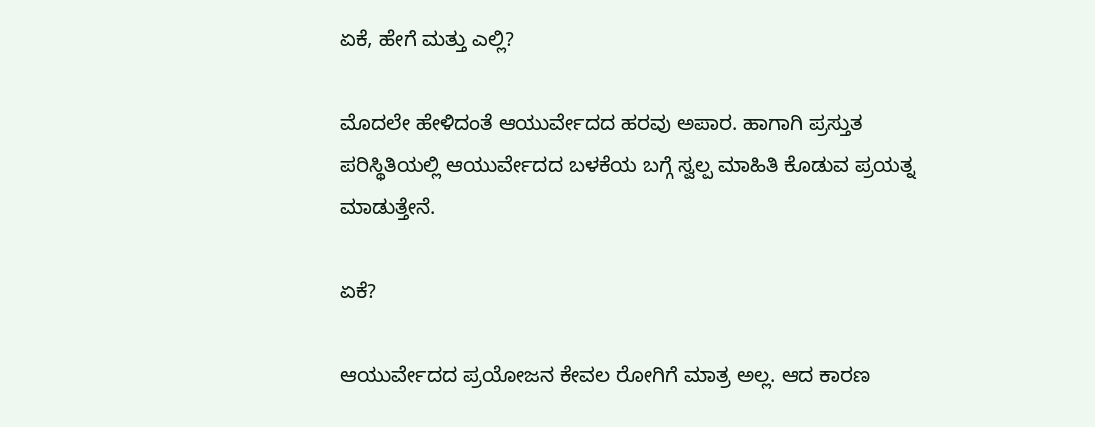ಏಕೆ, ಹೇಗೆ ಮತ್ತು ಎಲ್ಲಿ?

ಮೊದಲೇ ಹೇಳಿದಂತೆ ಆಯುರ್ವೇದದ ಹರವು ಅಪಾರ. ಹಾಗಾಗಿ ಪ್ರಸ್ತುತ ಪರಿಸ್ಥಿತಿಯಲ್ಲಿ ಆಯುರ್ವೇದದ ಬಳಕೆಯ ಬಗ್ಗೆ ಸ್ವಲ್ಪ ಮಾಹಿತಿ ಕೊಡುವ ಪ್ರಯತ್ನ ಮಾಡುತ್ತೇನೆ.

ಏಕೆ?

ಆಯುರ್ವೇದದ ಪ್ರಯೋಜನ ಕೇವಲ ರೋಗಿಗೆ ಮಾತ್ರ ಅಲ್ಲ. ಆದ ಕಾರಣ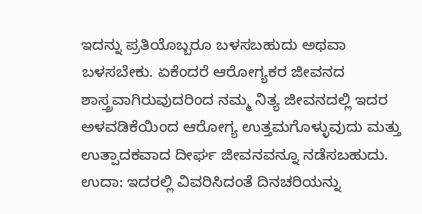ಇದನ್ನು ಪ್ರತಿಯೊಬ್ಬರೂ ಬಳಸಬಹುದು ಅಥವಾ ಬಳಸಬೇಕು. ಏಕೆಂದರೆ ಆರೋಗ್ಯಕರ ಜೀವನದ ಶಾಸ್ತ್ರವಾಗಿರುವುದರಿಂದ ನಮ್ಮ ನಿತ್ಯ ಜೀವನದಲ್ಲಿ ಇದರ ಅಳವಡಿಕೆಯಿಂದ ಆರೋಗ್ಯ ಉತ್ತಮಗೊಳ್ಳುವುದು ಮತ್ತು ಉತ್ಪಾದಕವಾದ ದೀರ್ಘ ಜೀವನವನ್ನೂ ನಡೆಸಬಹುದು. ಉದಾ: ಇದರಲ್ಲಿ ವಿವರಿಸಿದಂತೆ ದಿನಚರಿಯನ್ನು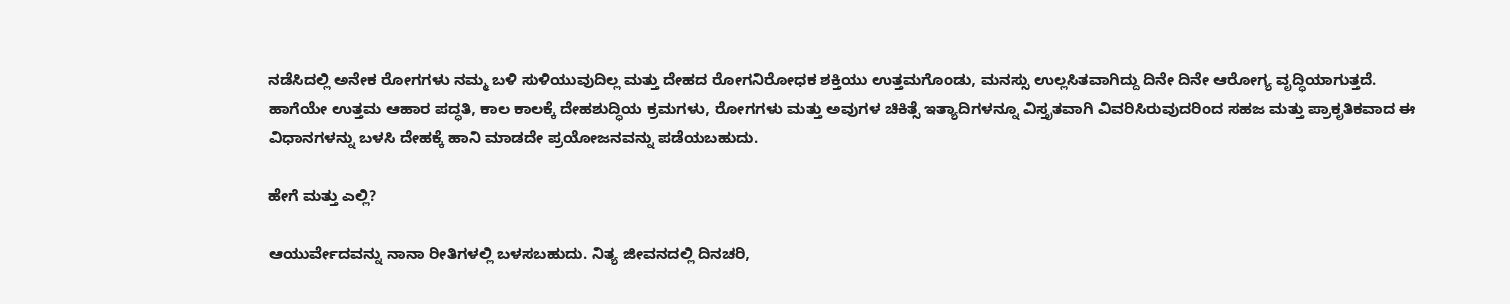ನಡೆಸಿದಲ್ಲಿ ಅನೇಕ ರೋಗಗಳು ನಮ್ಮ ಬಳಿ ಸುಳಿಯುವುದಿಲ್ಲ ಮತ್ತು ದೇಹದ ರೋಗನಿರೋಧಕ ಶಕ್ತಿಯು ಉತ್ತಮಗೊಂಡು, ಮನಸ್ಸು ಉಲ್ಲಸಿತವಾಗಿದ್ದು ದಿನೇ ದಿನೇ ಆರೋಗ್ಯ ವೃದ್ಧಿಯಾಗುತ್ತದೆ. ಹಾಗೆಯೇ ಉತ್ತಮ ಆಹಾರ ಪದ್ಧತಿ, ಕಾಲ ಕಾಲಕ್ಕೆ ದೇಹಶುದ್ಧಿಯ ಕ್ರಮಗಳು, ರೋಗಗಳು ಮತ್ತು ಅವುಗಳ ಚಿಕಿತ್ಸೆ ಇತ್ಯಾದಿಗಳನ್ನೂ ವಿಸ್ತೃತವಾಗಿ ವಿವರಿಸಿರುವುದರಿಂದ ಸಹಜ ಮತ್ತು ಪ್ರಾಕೃತಿಕವಾದ ಈ ವಿಧಾನಗಳನ್ನು ಬಳಸಿ ದೇಹಕ್ಕೆ ಹಾನಿ ಮಾಡದೇ ಪ್ರಯೋಜನವನ್ನು ಪಡೆಯಬಹುದು.

ಹೇಗೆ ಮತ್ತು ಎಲ್ಲಿ?

ಆಯುರ್ವೇದವನ್ನು ನಾನಾ ರೀತಿಗಳಲ್ಲಿ ಬಳಸಬಹುದು. ನಿತ್ಯ ಜೀವನದಲ್ಲಿ ದಿನಚರಿ,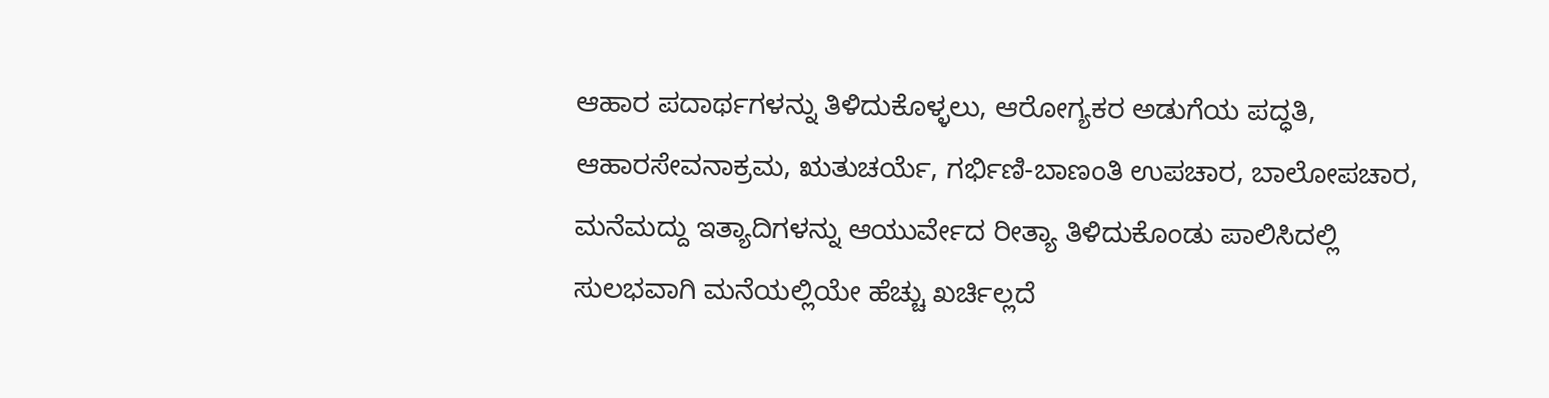ಆಹಾರ ಪದಾರ್ಥಗಳನ್ನು ತಿಳಿದುಕೊಳ್ಳಲು, ಆರೋಗ್ಯಕರ ಅಡುಗೆಯ ಪದ್ಧತಿ, ಆಹಾರಸೇವನಾಕ್ರಮ, ಋತುಚರ್ಯೆ, ಗರ್ಭಿಣಿ-ಬಾಣಂತಿ ಉಪಚಾರ, ಬಾಲೋಪಚಾರ, ಮನೆಮದ್ದು ಇತ್ಯಾದಿಗಳನ್ನು ಆಯುರ್ವೇದ ರೀತ್ಯಾ ತಿಳಿದುಕೊಂಡು ಪಾಲಿಸಿದಲ್ಲಿ ಸುಲಭವಾಗಿ ಮನೆಯಲ್ಲಿಯೇ ಹೆಚ್ಚು ಖರ್ಚಿಲ್ಲದೆ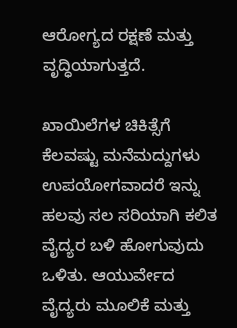ಆರೋಗ್ಯದ ರಕ್ಷಣೆ ಮತ್ತು ವೃದ್ಧಿಯಾಗುತ್ತದೆ.

ಖಾಯಿಲೆಗಳ ಚಿಕಿತ್ಸೆಗೆ ಕೆಲವಷ್ಟು ಮನೆಮದ್ದುಗಳು ಉಪಯೋಗವಾದರೆ ಇನ್ನು ಹಲವು ಸಲ ಸರಿಯಾಗಿ ಕಲಿತ ವೈದ್ಯರ ಬಳಿ ಹೋಗುವುದು ಒಳಿತು. ಆಯುರ್ವೇದ ವೈದ್ಯರು ಮೂಲಿಕೆ ಮತ್ತು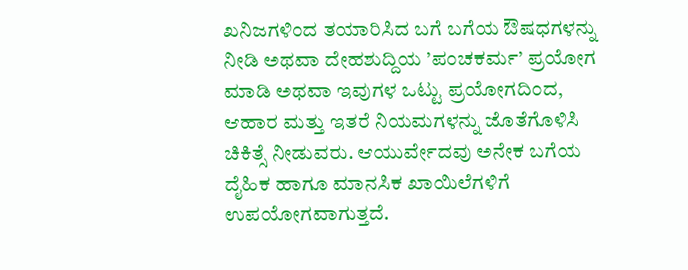ಖನಿಜಗಳಿಂದ ತಯಾರಿಸಿದ ಬಗೆ ಬಗೆಯ ಔಷಧಗಳನ್ನು ನೀಡಿ ಅಥವಾ ದೇಹಶುದ್ದಿಯ ’ಪಂಚಕರ್ಮ’ ಪ್ರಯೋಗ ಮಾಡಿ ಅಥವಾ ಇವುಗಳ ಒಟ್ಟು ಪ್ರಯೋಗದಿಂದ, ಆಹಾರ ಮತ್ತು ಇತರೆ ನಿಯಮಗಳನ್ನು ಜೊತೆಗೊಳಿಸಿ ಚಿಕಿತ್ಸೆ ನೀಡುವರು. ಆಯುರ್ವೇದವು ಅನೇಕ ಬಗೆಯ ದೈಹಿಕ ಹಾಗೂ ಮಾನಸಿಕ ಖಾಯಿಲೆಗಳಿಗೆ ಉಪಯೋಗವಾಗುತ್ತದೆ.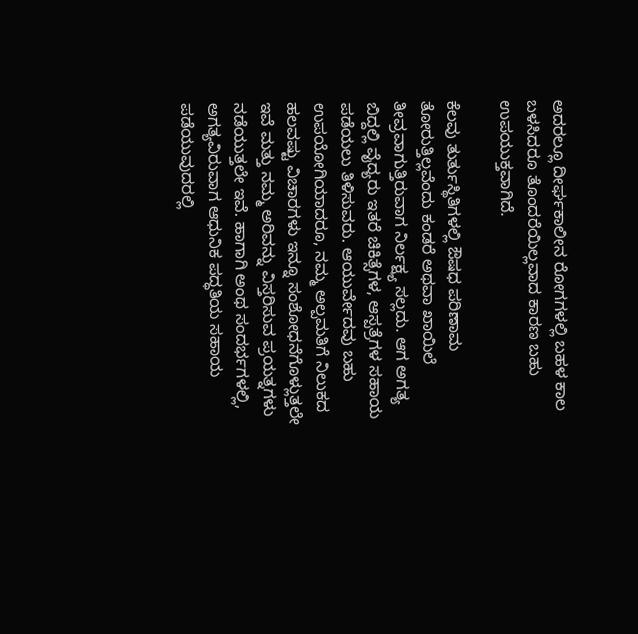ಅದರಲ್ಲೂ ದೀರ್ಘಕಾಲೀನ ರೋಗಗಳಲ್ಲಿ ಬಹಳ ಕಾಲ ಬಳಸಿದರೂ ತೊಂದರೆಯಿಲ್ಲವಾದ ಕಾರಣ ಬಹು ಉಪಯುಕ್ತವಾಗಿದೆ.

ಕೆಲವು ತುರ್ತುಸ್ಥಿತಿಗಳಲ್ಲಿ ಔಷಧ ಪರಿಣಾಮ ತೋರುತ್ತಿಲ್ಲವೆಂದು ಕಂಡರೆ ಅಥವಾ ಖಾಯಿಲೆ ತೀವ್ರವಾಗುತ್ತಿರುವಾಗ ನಿರ್ಲಕ್ಷ್ಯ ಸಲ್ಲದು. ಆಗ ಅಗತ್ಯ ಬಿದ್ದಲ್ಲಿ ವೈದ್ಯರು ಇತರೆ ಚಿಕಿತ್ಸೆಗಳ, ಆಸ್ಪತ್ರೆಗಳ ಸಹಾಯ ಪಡೆಯಲು ತಿಳಿಸುವರು. ಆಯುರ್ವೇದವು ಬಹು ಉಪಯೋಗಿಯಾದರೂ, ನಮ್ಮ ಅಲ್ಪಮತಿಗೆ ನಿಲುಕದ ಹಲವಷ್ಟು ವಿಚಾರಗಳು ಇನ್ನೂ ಸಂಶೋಧನೆಗೊಳ್ಲುತ್ತಲೇ ಇವೆ ಮತ್ತು ನಮ್ಮ ಅರಿವನ್ನು ವಿಸ್ತರಿಸುವ ಪ್ರಯತ್ನಗಳು ನಡೆಯುತ್ತಲೇ ಇವೆ. ಹಾಗಾಗಿ ಅಂಥ ಸಂದರ್ಭಗಳಲ್ಲಿ, ಅಗತ್ಯವಿರುವಾಗ ಆಧುನಿಕ ಪದ್ಧತಿಯ ಸಹಾಯ ಪಡೆಯುವುದರಲ್ಲಿ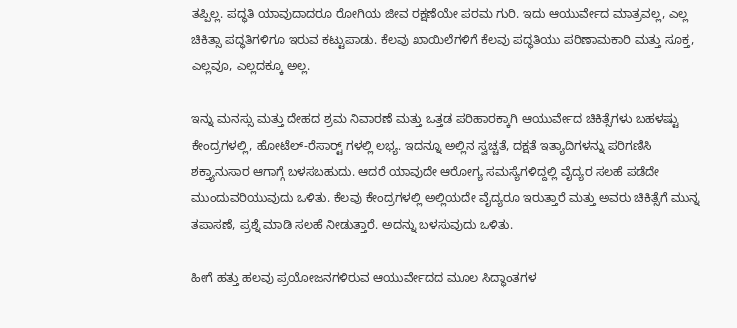ತಪ್ಪಿಲ್ಲ. ಪದ್ಧತಿ ಯಾವುದಾದರೂ ರೋಗಿಯ ಜೀವ ರಕ್ಷಣೆಯೇ ಪರಮ ಗುರಿ. ಇದು ಆಯುರ್ವೇದ ಮಾತ್ರವಲ್ಲ, ಎಲ್ಲ ಚಿಕಿತ್ಸಾ ಪದ್ಧತಿಗಳಿಗೂ ಇರುವ ಕಟ್ಟುಪಾಡು. ಕೆಲವು ಖಾಯಿಲೆಗಳಿಗೆ ಕೆಲವು ಪದ್ಧತಿಯು ಪರಿಣಾಮಕಾರಿ ಮತ್ತು ಸೂಕ್ತ, ಎಲ್ಲವೂ, ಎಲ್ಲದಕ್ಕೂ ಅಲ್ಲ.

ಇನ್ನು ಮನಸ್ಸು ಮತ್ತು ದೇಹದ ಶ್ರಮ ನಿವಾರಣೆ ಮತ್ತು ಒತ್ತಡ ಪರಿಹಾರಕ್ಕಾಗಿ ಆಯುರ್ವೇದ ಚಿಕಿತ್ಸೆಗಳು ಬಹಳಷ್ಟು ಕೇಂದ್ರಗಳಲ್ಲಿ, ಹೋಟೆಲ್-ರೆಸಾರ್ಟ್‍ ಗಳಲ್ಲಿ ಲಭ್ಯ. ಇದನ್ನೂ ಅಲ್ಲಿನ ಸ್ವಚ್ಚತೆ, ದಕ್ಷತೆ ಇತ್ಯಾದಿಗಳನ್ನು ಪರಿಗಣಿಸಿ ಶಕ್ತ್ಯಾನುಸಾರ ಆಗಾಗ್ಗೆ ಬಳಸಬಹುದು. ಆದರೆ ಯಾವುದೇ ಆರೋಗ್ಯ ಸಮಸ್ಯೆಗಳಿದ್ದಲ್ಲಿ ವೈದ್ಯರ ಸಲಹೆ ಪಡೆದೇ ಮುಂದುವರಿಯುವುದು ಒಳಿತು. ಕೆಲವು ಕೇಂದ್ರಗಳಲ್ಲಿ ಅಲ್ಲಿಯದೇ ವೈದ್ಯರೂ ಇರುತ್ತಾರೆ ಮತ್ತು ಅವರು ಚಿಕಿತ್ಸೆಗೆ ಮುನ್ನ ತಪಾಸಣೆ, ಪ್ರಶ್ನೆ ಮಾಡಿ ಸಲಹೆ ನೀಡುತ್ತಾರೆ. ಅದನ್ನು ಬಳಸುವುದು ಒಳಿತು.

ಹೀಗೆ ಹತ್ತು ಹಲವು ಪ್ರಯೋಜನಗಳಿರುವ ಆಯುರ್ವೇದದ ಮೂಲ ಸಿದ್ಧಾಂತಗಳ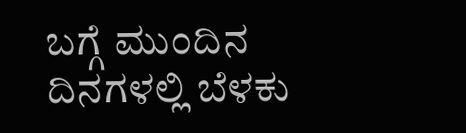ಬಗ್ಗೆ ಮುಂದಿನ ದಿನಗಳಲ್ಲಿ ಬೆಳಕು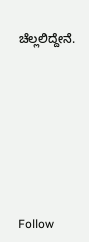ಚೆಲ್ಲಲಿದ್ದೇನೆ.








Follow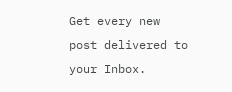Get every new post delivered to your Inbox.